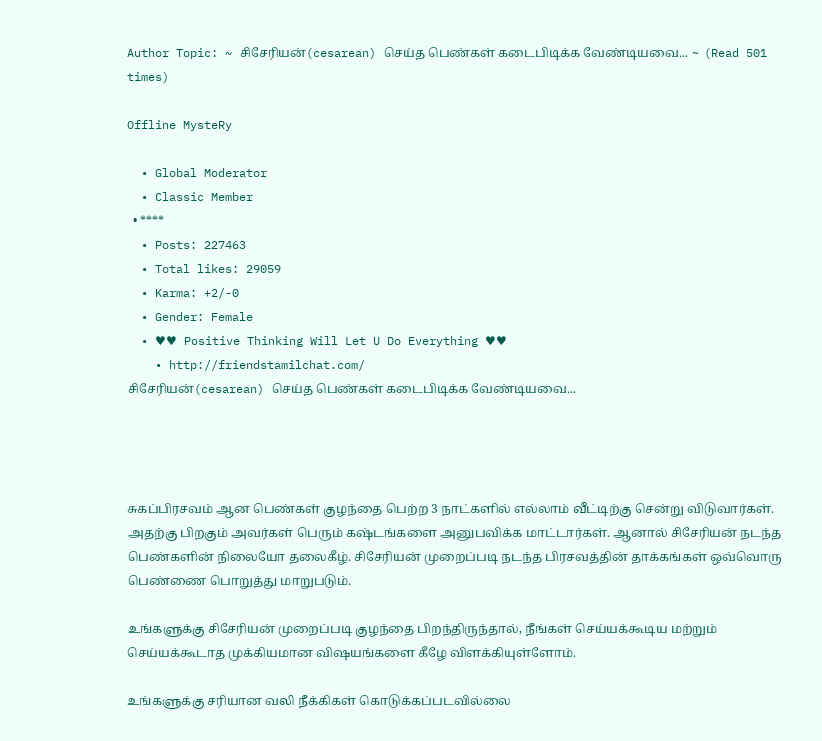Author Topic: ~ சிசேரியன்(cesarean) செய்த பெண்கள் கடைபிடிக்க வேண்டியவை... ~  (Read 501 times)

Offline MysteRy

  • Global Moderator
  • Classic Member
  • ****
  • Posts: 227463
  • Total likes: 29059
  • Karma: +2/-0
  • Gender: Female
  • ♥♥ Positive Thinking Will Let U Do Everything ♥♥
    • http://friendstamilchat.com/
சிசேரியன்(cesarean) செய்த பெண்கள் கடைபிடிக்க வேண்டியவை...




சுகப்பிரசவம் ஆன பெண்கள் குழந்தை பெற்ற 3 நாட்களில் எல்லாம் வீட்டிற்கு சென்று விடுவார்கள். அதற்கு பிறகும் அவர்கள் பெரும் கஷ்டங்களை அனுபவிக்க மாட்டார்கள். ஆனால் சிசேரியன் நடந்த பெண்களின் நிலையோ தலைகீழ். சிசேரியன் முறைப்படி நடந்த பிரசவத்தின் தாக்கங்கள் ஒவ்வொரு பெண்ணை பொறுத்து மாறுபடும்.

உங்களுக்கு சிசேரியன் முறைப்படி குழந்தை பிறந்திருந்தால், நீங்கள் செய்யக்கூடிய மற்றும் செய்யக்கூடாத முக்கியமான விஷயங்களை கீழே விளக்கியுள்ளோம்.

உங்களுக்கு சரியான வலி நீக்கிகள் கொடுக்கப்படவில்லை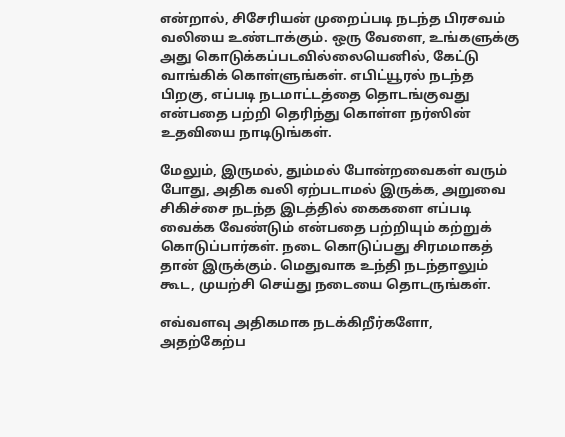என்றால், சிசேரியன் முறைப்படி நடந்த பிரசவம் வலியை உண்டாக்கும். ஒரு வேளை, உங்களுக்கு அது கொடுக்கப்படவில்லையெனில், கேட்டு வாங்கிக் கொள்ளுங்கள். எபிட்யூரல் நடந்த பிறகு, எப்படி நடமாட்டத்தை தொடங்குவது என்பதை பற்றி தெரிந்து கொள்ள நர்ஸின் உதவியை நாடிடுங்கள்.

மேலும், இருமல், தும்மல் போன்றவைகள் வரும் போது, அதிக வலி ஏற்படாமல் இருக்க, அறுவை சிகிச்சை நடந்த இடத்தில் கைகளை எப்படி வைக்க வேண்டும் என்பதை பற்றியும் கற்றுக் கொடுப்பார்கள். நடை கொடுப்பது சிரமமாகத் தான் இருக்கும். மெதுவாக உந்தி நடந்தாலும் கூட, முயற்சி செய்து நடையை தொடருங்கள்.

எவ்வளவு அதிகமாக நடக்கிறீர்களோ, அதற்கேற்ப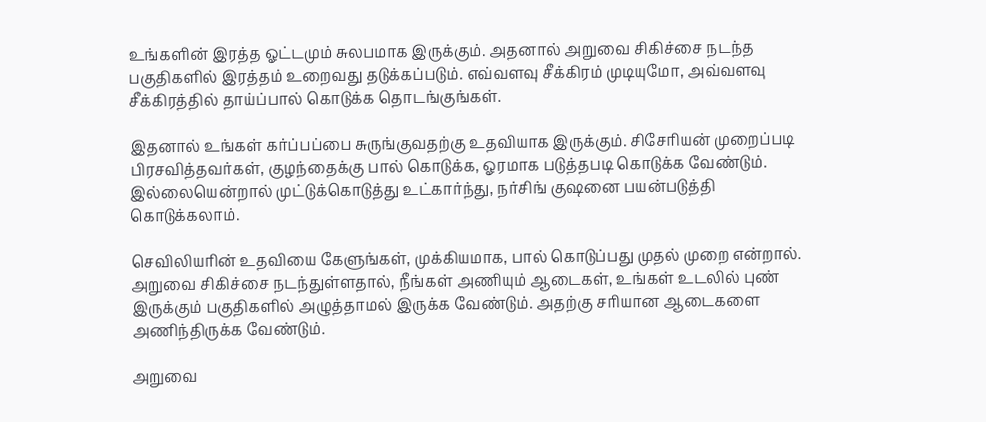உங்களின் இரத்த ஓட்டமும் சுலபமாக இருக்கும். அதனால் அறுவை சிகிச்சை நடந்த பகுதிகளில் இரத்தம் உறைவது தடுக்கப்படும். எவ்வளவு சீக்கிரம் முடியுமோ, அவ்வளவு சீக்கிரத்தில் தாய்ப்பால் கொடுக்க தொடங்குங்கள்.

இதனால் உங்கள் கர்ப்பப்பை சுருங்குவதற்கு உதவியாக இருக்கும். சிசேரியன் முறைப்படி பிரசவித்தவர்கள், குழந்தைக்கு பால் கொடுக்க, ஓரமாக படுத்தபடி கொடுக்க வேண்டும். இல்லையென்றால் முட்டுக்கொடுத்து உட்கார்ந்து, நர்சிங் குஷனை பயன்படுத்தி கொடுக்கலாம்.

செவிலியரின் உதவியை கேளுங்கள், முக்கியமாக, பால் கொடுப்பது முதல் முறை என்றால். அறுவை சிகிச்சை நடந்துள்ளதால், நீங்கள் அணியும் ஆடைகள், உங்கள் உடலில் புண் இருக்கும் பகுதிகளில் அழுத்தாமல் இருக்க வேண்டும். அதற்கு சரியான ஆடைகளை அணிந்திருக்க வேண்டும்.

அறுவை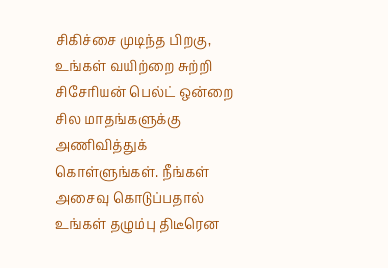சிகிச்சை முடிந்த பிறகு, உங்கள் வயிற்றை சுற்றி சிசேரியன் பெல்ட் ஒன்றை சில மாதங்களுக்கு அணிவித்துக் கொள்ளுங்கள். நீங்கள் அசைவு கொடுப்பதால் உங்கள் தழும்பு திடீரென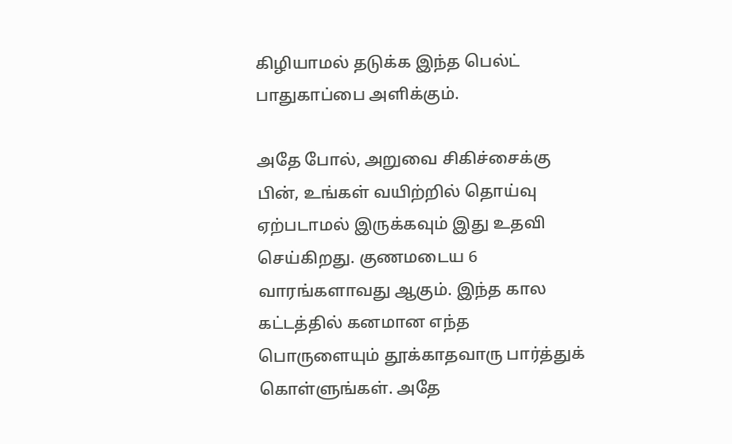கிழியாமல் தடுக்க இந்த பெல்ட் பாதுகாப்பை அளிக்கும்.

அதே போல், அறுவை சிகிச்சைக்கு பின், உங்கள் வயிற்றில் தொய்வு ஏற்படாமல் இருக்கவும் இது உதவி செய்கிறது. குணமடைய 6 வாரங்களாவது ஆகும். இந்த கால கட்டத்தில் கனமான எந்த பொருளையும் தூக்காதவாரு பார்த்துக் கொள்ளுங்கள். அதே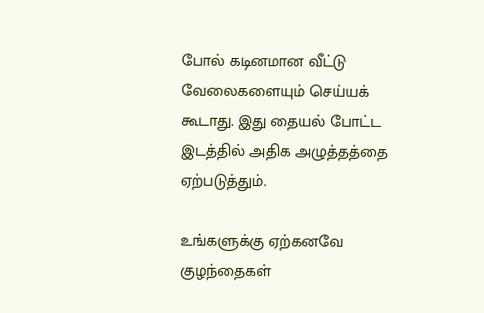போல் கடினமான வீட்டு வேலைகளையும் செய்யக் கூடாது. இது தையல் போட்ட இடத்தில் அதிக அழுத்தத்தை ஏற்படுத்தும்.

உங்களுக்கு ஏற்கனவே குழந்தைகள்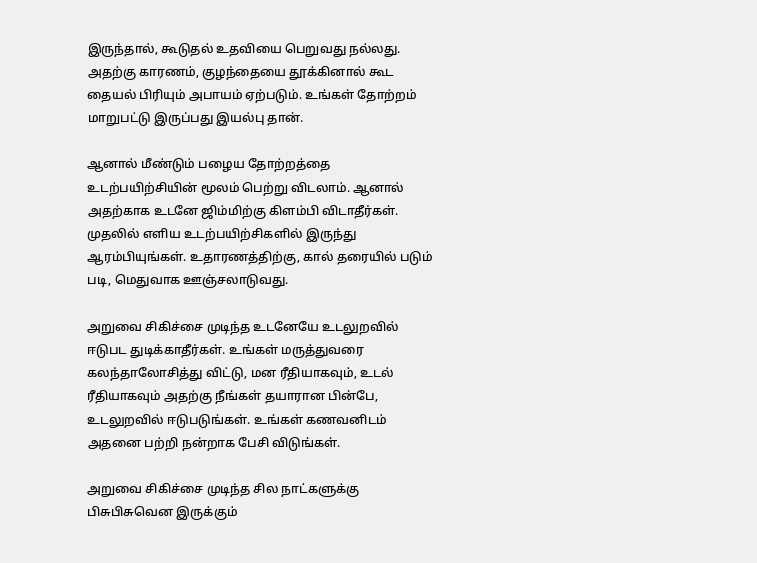இருந்தால், கூடுதல் உதவியை பெறுவது நல்லது. அதற்கு காரணம், குழந்தையை தூக்கினால் கூட தையல் பிரியும் அபாயம் ஏற்படும். உங்கள் தோற்றம் மாறுபட்டு இருப்பது இயல்பு தான்.

ஆனால் மீண்டும் பழைய தோற்றத்தை உடற்பயிற்சியின் மூலம் பெற்று விடலாம். ஆனால் அதற்காக உடனே ஜிம்மிற்கு கிளம்பி விடாதீர்கள். முதலில் எளிய உடற்பயிற்சிகளில் இருந்து ஆரம்பியுங்கள். உதாரணத்திற்கு, கால் தரையில் படும் படி, மெதுவாக ஊஞ்சலாடுவது.

அறுவை சிகிச்சை முடிந்த உடனேயே உடலுறவில் ஈடுபட துடிக்காதீர்கள். உங்கள் மருத்துவரை கலந்தாலோசித்து விட்டு, மன ரீதியாகவும், உடல் ரீதியாகவும் அதற்கு நீங்கள் தயாரான பின்பே, உடலுறவில் ஈடுபடுங்கள். உங்கள் கணவனிடம் அதனை பற்றி நன்றாக பேசி விடுங்கள்.

அறுவை சிகிச்சை முடிந்த சில நாட்களுக்கு பிசுபிசுவென இருக்கும்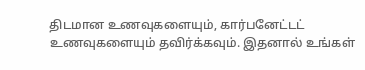திடமான உணவுகளையும், கார்பனேட்டட் உணவுகளையும் தவிர்க்கவும். இதனால் உங்கள்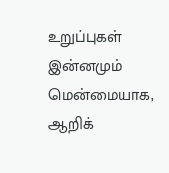உறுப்புகள் இன்னமும் மென்மையாக, ஆறிக்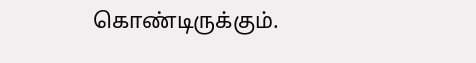கொண்டிருக்கும்.